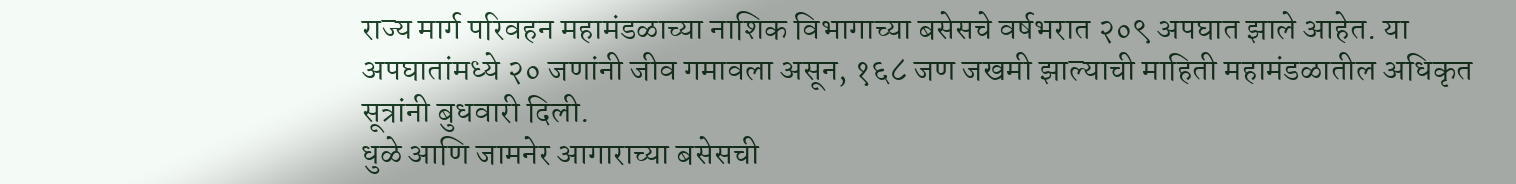राज्य मार्ग परिवहन महामंडळाच्या नाशिक विभागाच्या बसेसचे वर्षभरात २०९ अपघात झाले आहेत. या अपघातांमध्ये २० जणांनी जीव गमावला असून, १६८ जण जखमी झाल्याची माहिती महामंडळातील अधिकृत सूत्रांनी बुधवारी दिली.
धुळे आणि जामनेर आगाराच्या बसेसची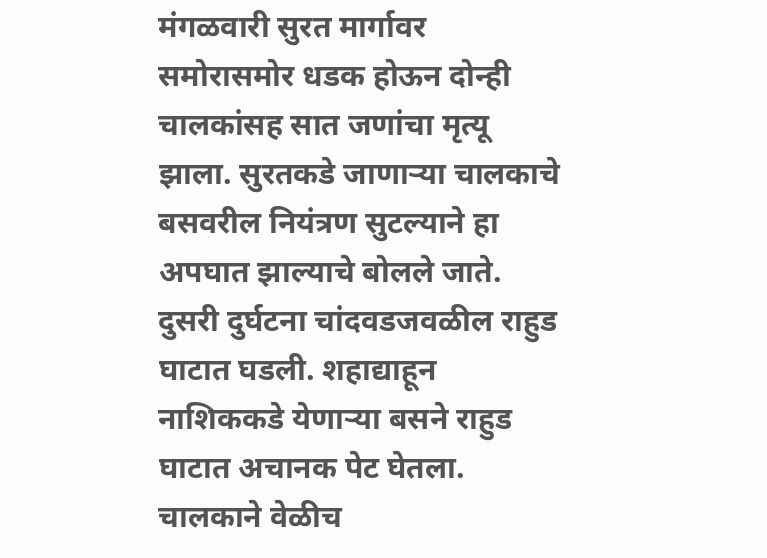मंगळवारी सुरत मार्गावर समोरासमोर धडक होऊन दोन्ही चालकांसह सात जणांचा मृत्यू झाला. सुरतकडे जाणाऱ्या चालकाचे बसवरील नियंत्रण सुटल्याने हा अपघात झाल्याचे बोलले जाते. दुसरी दुर्घटना चांदवडजवळील राहुड घाटात घडली. शहाद्याहून नाशिककडे येणाऱ्या बसने राहुड घाटात अचानक पेट घेतला. चालकाने वेळीच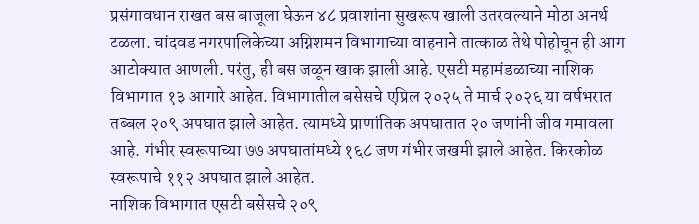प्रसंगावधान राखत बस बाजूला घेऊन ४८ प्रवाशांना सुखरूप खाली उतरवल्याने मोठा अनर्थ टळला. चांदवड नगरपालिकेच्या अग्निशमन विभागाच्या वाहनाने तात्काळ तेथे पोहोचून ही आग आटोक्यात आणली. परंतु, ही बस जळून खाक झाली आहे. एसटी महामंडळाच्या नाशिक विभागात १३ आगारे आहेत. विभागातील बसेसचे एप्रिल २०२५ ते मार्च २०२६ या वर्षभरात तब्बल २०९ अपघात झाले आहेत. त्यामध्ये प्राणांतिक अपघातात २० जणांनी जीव गमावला आहे. गंभीर स्वरूपाच्या ७७ अपघातांमध्ये १६८ जण गंभीर जखमी झाले आहेत. किरकोळ स्वरूपाचे ११२ अपघात झाले आहेत.
नाशिक विभागात एसटी बसेसचे २०९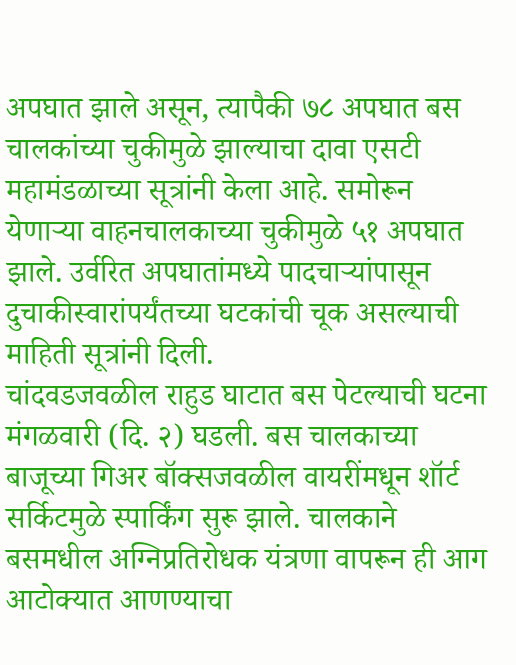अपघात झाले असून, त्यापैकी ७८ अपघात बस चालकांच्या चुकीमुळे झाल्याचा दावा एसटी महामंडळाच्या सूत्रांनी केला आहे. समोरून येणाऱ्या वाहनचालकाच्या चुकीमुळे ५१ अपघात झाले. उर्वरित अपघातांमध्ये पादचाऱ्यांपासून दुचाकीस्वारांपर्यंतच्या घटकांची चूक असल्याची माहिती सूत्रांनी दिली.
चांदवडजवळील राहुड घाटात बस पेटल्याची घटना मंगळवारी (दि. २) घडली. बस चालकाच्या बाजूच्या गिअर बॉक्सजवळील वायरींमधून शॉर्ट सर्किटमुळे स्पार्किंग सुरू झाले. चालकाने बसमधील अग्निप्रतिरोधक यंत्रणा वापरून ही आग आटोक्यात आणण्याचा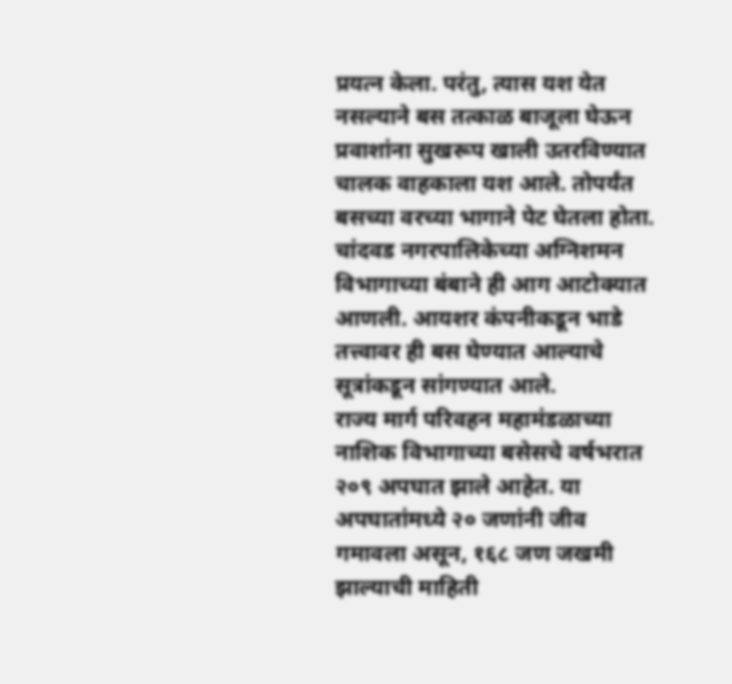प्रयत्न केला. परंतु, त्यास यश येत नसल्याने बस तत्काळ बाजूला घेऊन प्रवाशांना सुखरूप खाली उतरविण्यात चालक वाहकाला यश आले. तोपर्यंत बसच्या वरच्या भागाने पेट घेतला होता. चांदवड नगरपालिकेच्या अग्निशमन विभागाच्या बंबाने ही आग आटोक्यात आणली. आयशर कंपनीकडून भाडे तत्त्वावर ही बस घेण्यात आल्याचे सूत्रांकडून सांगण्यात आले.
राज्य मार्ग परिवहन महामंडळाच्या नाशिक विभागाच्या बसेसचे वर्षभरात २०९ अपघात झाले आहेत. या अपघातांमध्ये २० जणांनी जीव गमावला असून, १६८ जण जखमी झाल्याची माहिती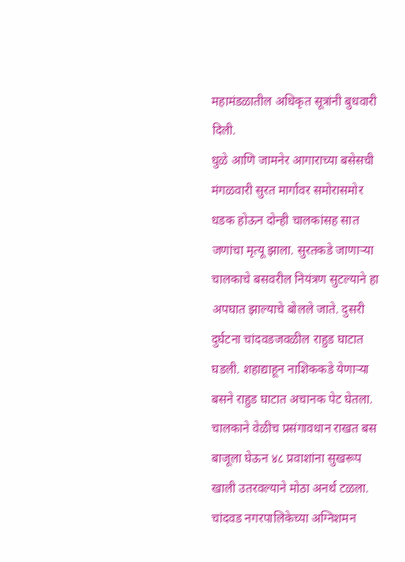महामंडळातील अधिकृत सूत्रांनी बुधवारी दिली.
धुळे आणि जामनेर आगाराच्या बसेसची मंगळवारी सुरत मार्गावर समोरासमोर धडक होऊन दोन्ही चालकांसह सात जणांचा मृत्यू झाला. सुरतकडे जाणाऱ्या चालकाचे बसवरील नियंत्रण सुटल्याने हा अपघात झाल्याचे बोलले जाते. दुसरी दुर्घटना चांदवडजवळील राहुड घाटात घडली. शहाद्याहून नाशिककडे येणाऱ्या बसने राहुड घाटात अचानक पेट घेतला. चालकाने वेळीच प्रसंगावधान राखत बस बाजूला घेऊन ४८ प्रवाशांना सुखरूप खाली उतरवल्याने मोठा अनर्थ टळला. चांदवड नगरपालिकेच्या अग्निशमन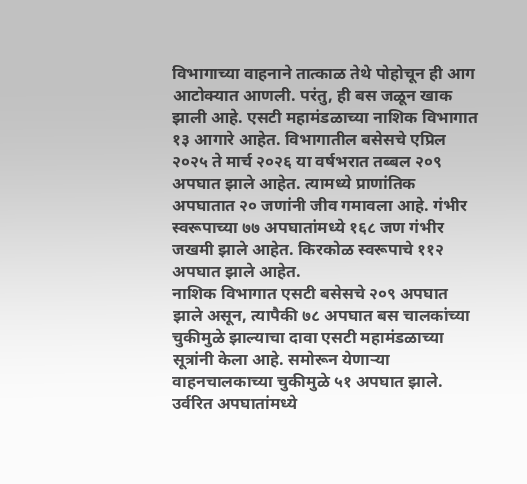विभागाच्या वाहनाने तात्काळ तेथे पोहोचून ही आग आटोक्यात आणली. परंतु, ही बस जळून खाक झाली आहे. एसटी महामंडळाच्या नाशिक विभागात १३ आगारे आहेत. विभागातील बसेसचे एप्रिल २०२५ ते मार्च २०२६ या वर्षभरात तब्बल २०९ अपघात झाले आहेत. त्यामध्ये प्राणांतिक अपघातात २० जणांनी जीव गमावला आहे. गंभीर स्वरूपाच्या ७७ अपघातांमध्ये १६८ जण गंभीर जखमी झाले आहेत. किरकोळ स्वरूपाचे ११२ अपघात झाले आहेत.
नाशिक विभागात एसटी बसेसचे २०९ अपघात झाले असून, त्यापैकी ७८ अपघात बस चालकांच्या चुकीमुळे झाल्याचा दावा एसटी महामंडळाच्या सूत्रांनी केला आहे. समोरून येणाऱ्या वाहनचालकाच्या चुकीमुळे ५१ अपघात झाले. उर्वरित अपघातांमध्ये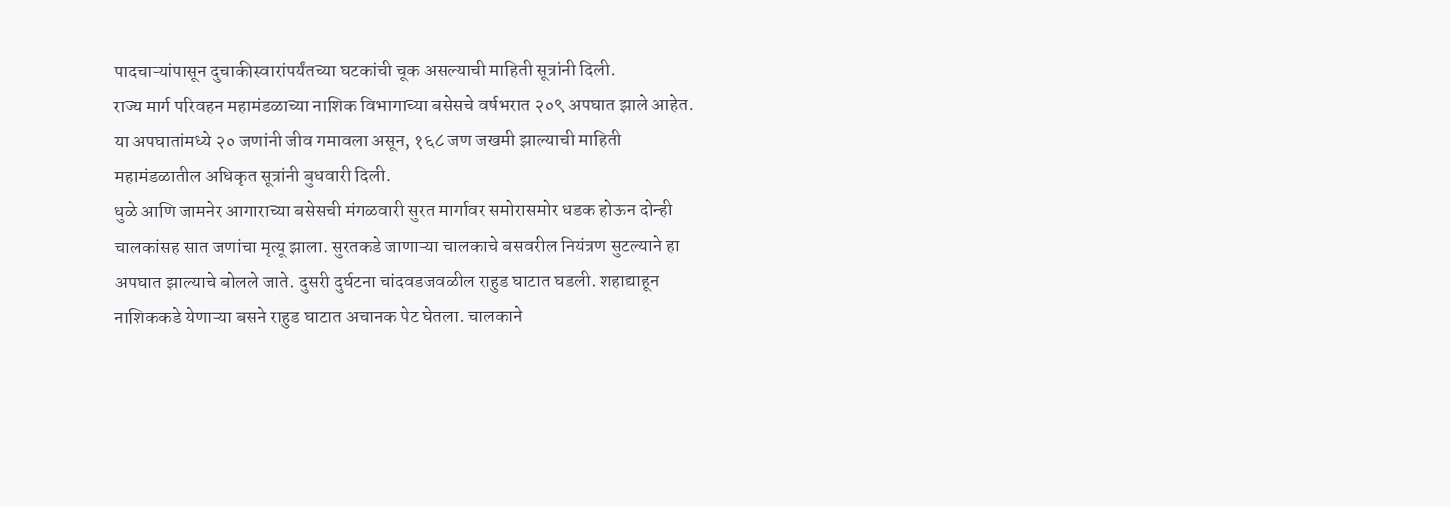पादचाऱ्यांपासून दुचाकीस्वारांपर्यंतच्या घटकांची चूक असल्याची माहिती सूत्रांनी दिली.
राज्य मार्ग परिवहन महामंडळाच्या नाशिक विभागाच्या बसेसचे वर्षभरात २०९ अपघात झाले आहेत. या अपघातांमध्ये २० जणांनी जीव गमावला असून, १६८ जण जखमी झाल्याची माहिती महामंडळातील अधिकृत सूत्रांनी बुधवारी दिली.
धुळे आणि जामनेर आगाराच्या बसेसची मंगळवारी सुरत मार्गावर समोरासमोर धडक होऊन दोन्ही चालकांसह सात जणांचा मृत्यू झाला. सुरतकडे जाणाऱ्या चालकाचे बसवरील नियंत्रण सुटल्याने हा अपघात झाल्याचे बोलले जाते. दुसरी दुर्घटना चांदवडजवळील राहुड घाटात घडली. शहाद्याहून नाशिककडे येणाऱ्या बसने राहुड घाटात अचानक पेट घेतला. चालकाने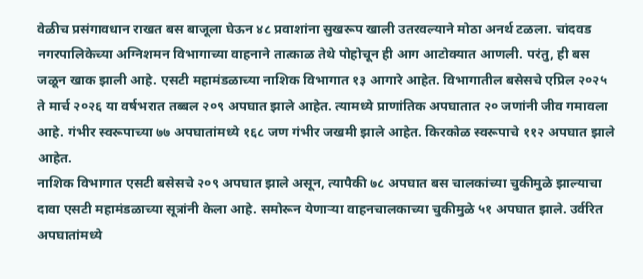वेळीच प्रसंगावधान राखत बस बाजूला घेऊन ४८ प्रवाशांना सुखरूप खाली उतरवल्याने मोठा अनर्थ टळला. चांदवड नगरपालिकेच्या अग्निशमन विभागाच्या वाहनाने तात्काळ तेथे पोहोचून ही आग आटोक्यात आणली. परंतु, ही बस जळून खाक झाली आहे. एसटी महामंडळाच्या नाशिक विभागात १३ आगारे आहेत. विभागातील बसेसचे एप्रिल २०२५ ते मार्च २०२६ या वर्षभरात तब्बल २०९ अपघात झाले आहेत. त्यामध्ये प्राणांतिक अपघातात २० जणांनी जीव गमावला आहे. गंभीर स्वरूपाच्या ७७ अपघातांमध्ये १६८ जण गंभीर जखमी झाले आहेत. किरकोळ स्वरूपाचे ११२ अपघात झाले आहेत.
नाशिक विभागात एसटी बसेसचे २०९ अपघात झाले असून, त्यापैकी ७८ अपघात बस चालकांच्या चुकीमुळे झाल्याचा दावा एसटी महामंडळाच्या सूत्रांनी केला आहे. समोरून येणाऱ्या वाहनचालकाच्या चुकीमुळे ५१ अपघात झाले. उर्वरित अपघातांमध्ये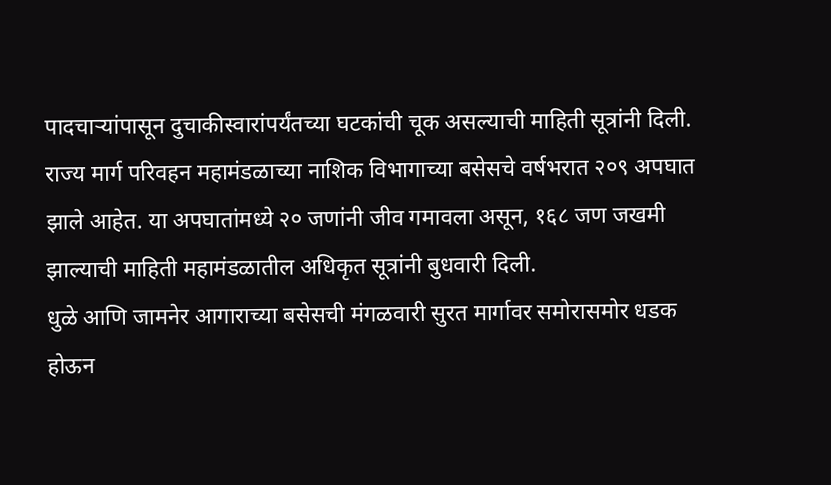पादचाऱ्यांपासून दुचाकीस्वारांपर्यंतच्या घटकांची चूक असल्याची माहिती सूत्रांनी दिली.
राज्य मार्ग परिवहन महामंडळाच्या नाशिक विभागाच्या बसेसचे वर्षभरात २०९ अपघात झाले आहेत. या अपघातांमध्ये २० जणांनी जीव गमावला असून, १६८ जण जखमी झाल्याची माहिती महामंडळातील अधिकृत सूत्रांनी बुधवारी दिली.
धुळे आणि जामनेर आगाराच्या बसेसची मंगळवारी सुरत मार्गावर समोरासमोर धडक होऊन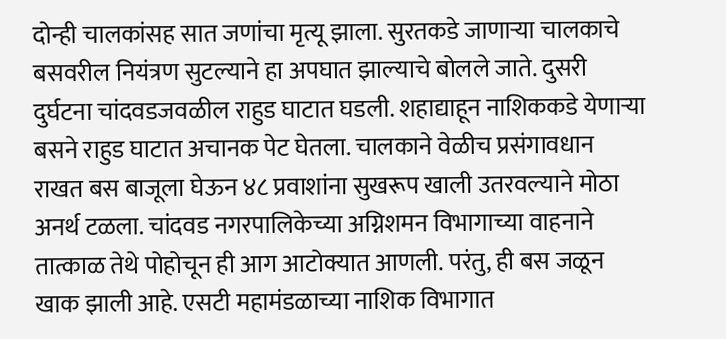दोन्ही चालकांसह सात जणांचा मृत्यू झाला. सुरतकडे जाणाऱ्या चालकाचे बसवरील नियंत्रण सुटल्याने हा अपघात झाल्याचे बोलले जाते. दुसरी दुर्घटना चांदवडजवळील राहुड घाटात घडली. शहाद्याहून नाशिककडे येणाऱ्या बसने राहुड घाटात अचानक पेट घेतला. चालकाने वेळीच प्रसंगावधान राखत बस बाजूला घेऊन ४८ प्रवाशांना सुखरूप खाली उतरवल्याने मोठा अनर्थ टळला. चांदवड नगरपालिकेच्या अग्निशमन विभागाच्या वाहनाने तात्काळ तेथे पोहोचून ही आग आटोक्यात आणली. परंतु, ही बस जळून खाक झाली आहे. एसटी महामंडळाच्या नाशिक विभागात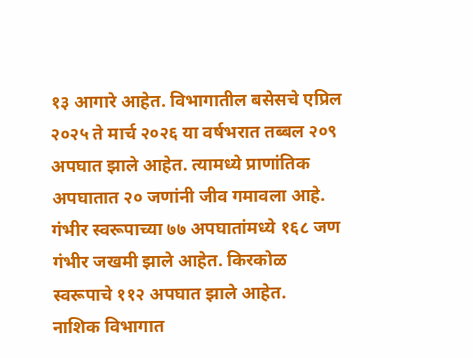१३ आगारे आहेत. विभागातील बसेसचे एप्रिल २०२५ ते मार्च २०२६ या वर्षभरात तब्बल २०९ अपघात झाले आहेत. त्यामध्ये प्राणांतिक अपघातात २० जणांनी जीव गमावला आहे. गंभीर स्वरूपाच्या ७७ अपघातांमध्ये १६८ जण गंभीर जखमी झाले आहेत. किरकोळ स्वरूपाचे ११२ अपघात झाले आहेत.
नाशिक विभागात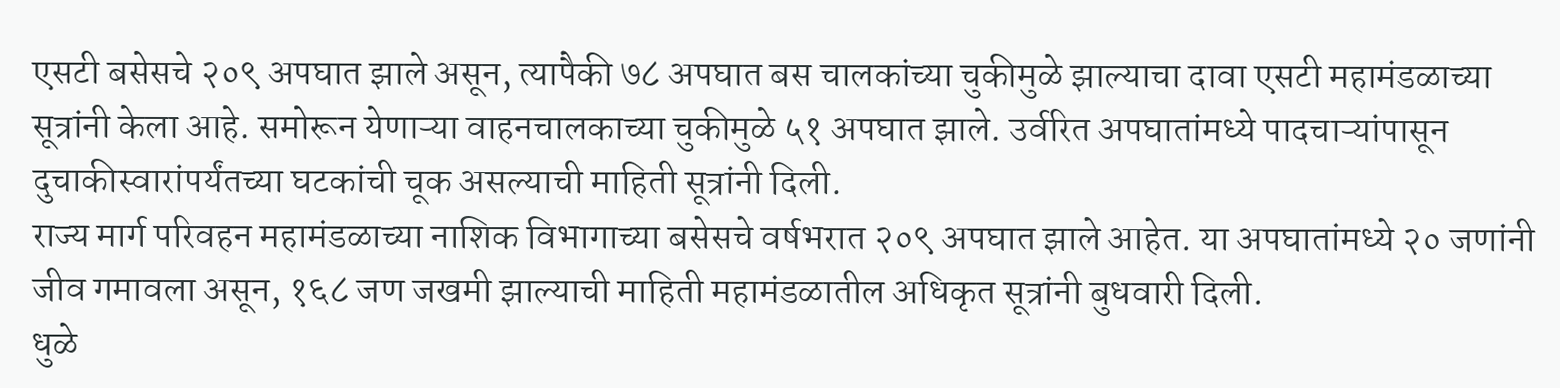एसटी बसेसचे २०९ अपघात झाले असून, त्यापैकी ७८ अपघात बस चालकांच्या चुकीमुळे झाल्याचा दावा एसटी महामंडळाच्या सूत्रांनी केला आहे. समोरून येणाऱ्या वाहनचालकाच्या चुकीमुळे ५१ अपघात झाले. उर्वरित अपघातांमध्ये पादचाऱ्यांपासून दुचाकीस्वारांपर्यंतच्या घटकांची चूक असल्याची माहिती सूत्रांनी दिली.
राज्य मार्ग परिवहन महामंडळाच्या नाशिक विभागाच्या बसेसचे वर्षभरात २०९ अपघात झाले आहेत. या अपघातांमध्ये २० जणांनी जीव गमावला असून, १६८ जण जखमी झाल्याची माहिती महामंडळातील अधिकृत सूत्रांनी बुधवारी दिली.
धुळे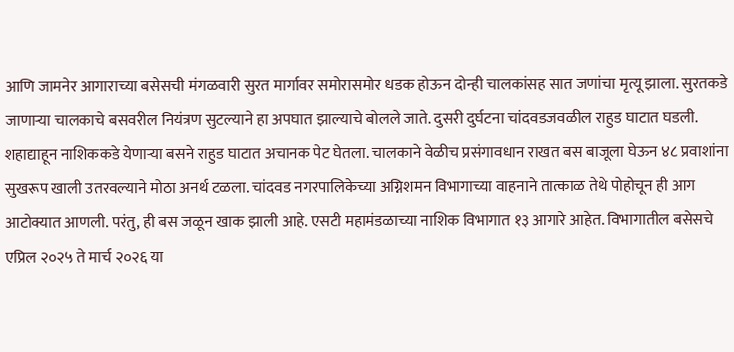आणि जामनेर आगाराच्या बसेसची मंगळवारी सुरत मार्गावर समोरासमोर धडक होऊन दोन्ही चालकांसह सात जणांचा मृत्यू झाला. सुरतकडे जाणाऱ्या चालकाचे बसवरील नियंत्रण सुटल्याने हा अपघात झाल्याचे बोलले जाते. दुसरी दुर्घटना चांदवडजवळील राहुड घाटात घडली. शहाद्याहून नाशिककडे येणाऱ्या बसने राहुड घाटात अचानक पेट घेतला. चालकाने वेळीच प्रसंगावधान राखत बस बाजूला घेऊन ४८ प्रवाशांना सुखरूप खाली उतरवल्याने मोठा अनर्थ टळला. चांदवड नगरपालिकेच्या अग्निशमन विभागाच्या वाहनाने तात्काळ तेथे पोहोचून ही आग आटोक्यात आणली. परंतु, ही बस जळून खाक झाली आहे. एसटी महामंडळाच्या नाशिक विभागात १३ आगारे आहेत. विभागातील बसेसचे एप्रिल २०२५ ते मार्च २०२६ या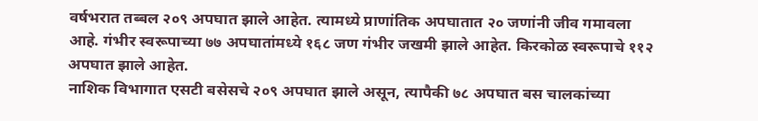वर्षभरात तब्बल २०९ अपघात झाले आहेत. त्यामध्ये प्राणांतिक अपघातात २० जणांनी जीव गमावला आहे. गंभीर स्वरूपाच्या ७७ अपघातांमध्ये १६८ जण गंभीर जखमी झाले आहेत. किरकोळ स्वरूपाचे ११२ अपघात झाले आहेत.
नाशिक विभागात एसटी बसेसचे २०९ अपघात झाले असून, त्यापैकी ७८ अपघात बस चालकांच्या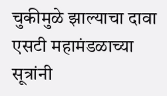चुकीमुळे झाल्याचा दावा एसटी महामंडळाच्या सूत्रांनी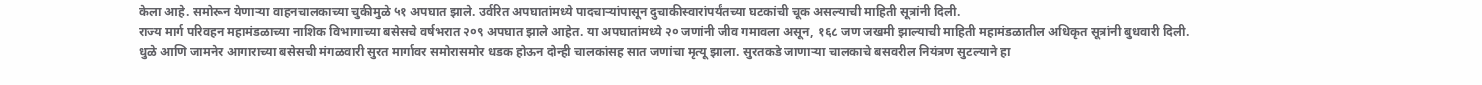केला आहे. समोरून येणाऱ्या वाहनचालकाच्या चुकीमुळे ५१ अपघात झाले. उर्वरित अपघातांमध्ये पादचाऱ्यांपासून दुचाकीस्वारांपर्यंतच्या घटकांची चूक असल्याची माहिती सूत्रांनी दिली.
राज्य मार्ग परिवहन महामंडळाच्या नाशिक विभागाच्या बसेसचे वर्षभरात २०९ अपघात झाले आहेत. या अपघातांमध्ये २० जणांनी जीव गमावला असून, १६८ जण जखमी झाल्याची माहिती महामंडळातील अधिकृत सूत्रांनी बुधवारी दिली.
धुळे आणि जामनेर आगाराच्या बसेसची मंगळवारी सुरत मार्गावर समोरासमोर धडक होऊन दोन्ही चालकांसह सात जणांचा मृत्यू झाला. सुरतकडे जाणाऱ्या चालकाचे बसवरील नियंत्रण सुटल्याने हा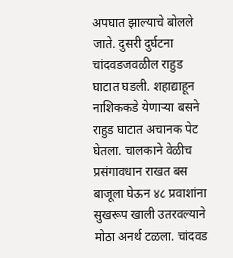अपघात झाल्याचे बोलले जाते. दुसरी दुर्घटना चांदवडजवळील राहुड घाटात घडली. शहाद्याहून नाशिककडे येणाऱ्या बसने राहुड घाटात अचानक पेट घेतला. चालकाने वेळीच प्रसंगावधान राखत बस बाजूला घेऊन ४८ प्रवाशांना सुखरूप खाली उतरवल्याने मोठा अनर्थ टळला. चांदवड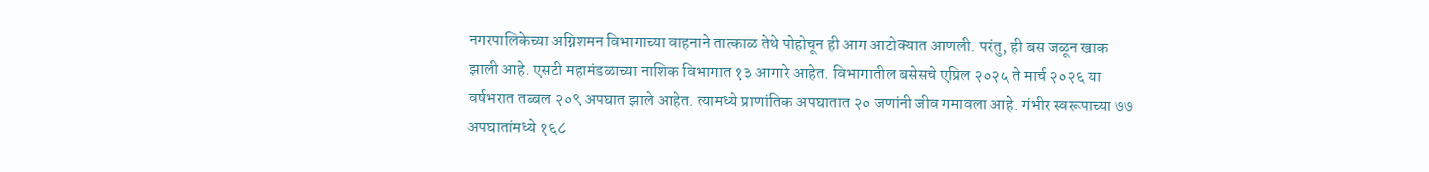नगरपालिकेच्या अग्निशमन विभागाच्या वाहनाने तात्काळ तेथे पोहोचून ही आग आटोक्यात आणली. परंतु, ही बस जळून खाक झाली आहे. एसटी महामंडळाच्या नाशिक विभागात १३ आगारे आहेत. विभागातील बसेसचे एप्रिल २०२५ ते मार्च २०२६ या वर्षभरात तब्बल २०९ अपघात झाले आहेत. त्यामध्ये प्राणांतिक अपघातात २० जणांनी जीव गमावला आहे. गंभीर स्वरूपाच्या ७७ अपघातांमध्ये १६८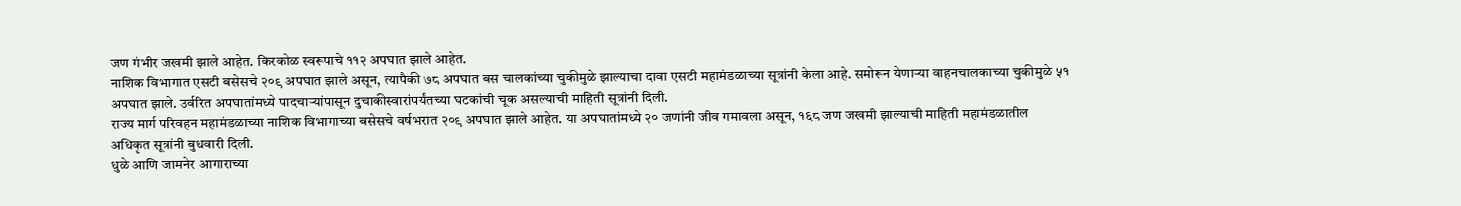जण गंभीर जखमी झाले आहेत. किरकोळ स्वरूपाचे ११२ अपघात झाले आहेत.
नाशिक विभागात एसटी बसेसचे २०९ अपघात झाले असून, त्यापैकी ७८ अपघात बस चालकांच्या चुकीमुळे झाल्याचा दावा एसटी महामंडळाच्या सूत्रांनी केला आहे. समोरून येणाऱ्या वाहनचालकाच्या चुकीमुळे ५१ अपघात झाले. उर्वरित अपघातांमध्ये पादचाऱ्यांपासून दुचाकीस्वारांपर्यंतच्या घटकांची चूक असल्याची माहिती सूत्रांनी दिली.
राज्य मार्ग परिवहन महामंडळाच्या नाशिक विभागाच्या बसेसचे वर्षभरात २०९ अपघात झाले आहेत. या अपघातांमध्ये २० जणांनी जीव गमावला असून, १६८ जण जखमी झाल्याची माहिती महामंडळातील अधिकृत सूत्रांनी बुधवारी दिली.
धुळे आणि जामनेर आगाराच्या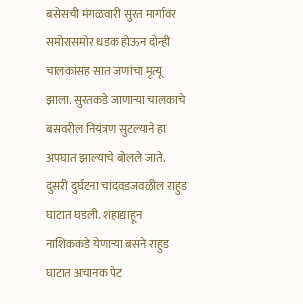बसेसची मंगळवारी सुरत मार्गावर समोरासमोर धडक होऊन दोन्ही चालकांसह सात जणांचा मृत्यू झाला. सुरतकडे जाणाऱ्या चालकाचे बसवरील नियंत्रण सुटल्याने हा अपघात झाल्याचे बोलले जाते. दुसरी दुर्घटना चांदवडजवळील राहुड घाटात घडली. शहाद्याहून नाशिककडे येणाऱ्या बसने राहुड घाटात अचानक पेट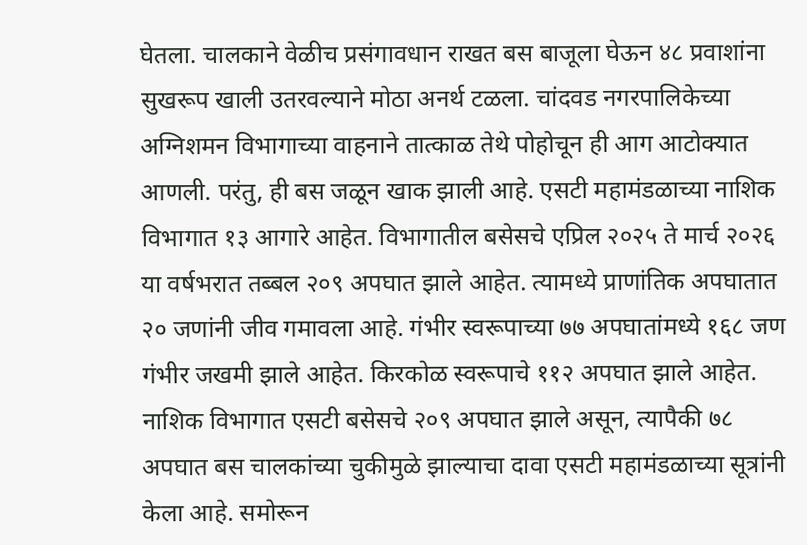घेतला. चालकाने वेळीच प्रसंगावधान राखत बस बाजूला घेऊन ४८ प्रवाशांना सुखरूप खाली उतरवल्याने मोठा अनर्थ टळला. चांदवड नगरपालिकेच्या अग्निशमन विभागाच्या वाहनाने तात्काळ तेथे पोहोचून ही आग आटोक्यात आणली. परंतु, ही बस जळून खाक झाली आहे. एसटी महामंडळाच्या नाशिक विभागात १३ आगारे आहेत. विभागातील बसेसचे एप्रिल २०२५ ते मार्च २०२६ या वर्षभरात तब्बल २०९ अपघात झाले आहेत. त्यामध्ये प्राणांतिक अपघातात २० जणांनी जीव गमावला आहे. गंभीर स्वरूपाच्या ७७ अपघातांमध्ये १६८ जण गंभीर जखमी झाले आहेत. किरकोळ स्वरूपाचे ११२ अपघात झाले आहेत.
नाशिक विभागात एसटी बसेसचे २०९ अपघात झाले असून, त्यापैकी ७८ अपघात बस चालकांच्या चुकीमुळे झाल्याचा दावा एसटी महामंडळाच्या सूत्रांनी केला आहे. समोरून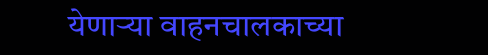येणाऱ्या वाहनचालकाच्या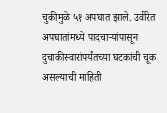चुकीमुळे ५१ अपघात झाले. उर्वरित अपघातांमध्ये पादचाऱ्यांपासून दुचाकीस्वारांपर्यंतच्या घटकांची चूक असल्याची माहिती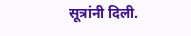सूत्रांनी दिली.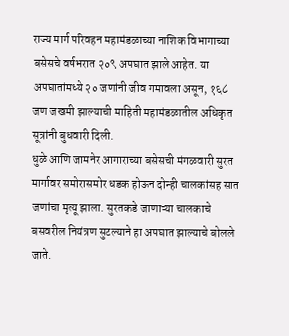राज्य मार्ग परिवहन महामंडळाच्या नाशिक विभागाच्या बसेसचे वर्षभरात २०९ अपघात झाले आहेत. या अपघातांमध्ये २० जणांनी जीव गमावला असून, १६८ जण जखमी झाल्याची माहिती महामंडळातील अधिकृत सूत्रांनी बुधवारी दिली.
धुळे आणि जामनेर आगाराच्या बसेसची मंगळवारी सुरत मार्गावर समोरासमोर धडक होऊन दोन्ही चालकांसह सात जणांचा मृत्यू झाला. सुरतकडे जाणाऱ्या चालकाचे बसवरील नियंत्रण सुटल्याने हा अपघात झाल्याचे बोलले जाते.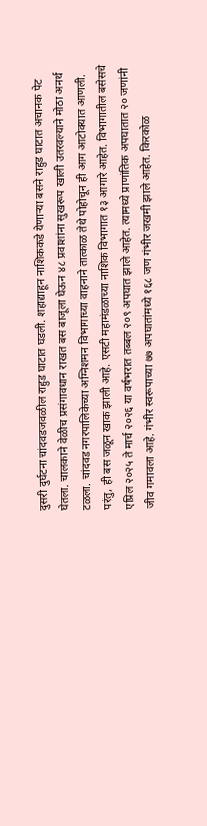दुसरी दुर्घटना चांदवडजवळील राहुड घाटात घडली. शहाद्याहून नाशिककडे येणाऱ्या बसने राहुड घाटात अचानक पेट घेतला. चालकाने वेळीच प्रसंगावधान राखत बस बाजूला घेऊन ४८ प्रवाशांना सुखरूप खाली उतरवल्याने मोठा अनर्थ टळला. चांदवड नगरपालिकेच्या अग्निशमन विभागाच्या वाहनाने तात्काळ तेथे पोहोचून ही आग आटोक्यात आणली. परंतु, ही बस जळून खाक झाली आहे. एसटी महामंडळाच्या नाशिक विभागात १३ आगारे आहेत. विभागातील बसेसचे एप्रिल २०२५ ते मार्च २०२६ या वर्षभरात तब्बल २०९ अपघात झाले आहेत. त्यामध्ये प्राणांतिक अपघातात २० जणांनी जीव गमावला आहे. गंभीर स्वरूपाच्या ७७ अपघातांमध्ये १६८ जण गंभीर जखमी झाले आहेत. किरकोळ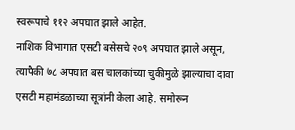स्वरूपाचे ११२ अपघात झाले आहेत.
नाशिक विभागात एसटी बसेसचे २०९ अपघात झाले असून, त्यापैकी ७८ अपघात बस चालकांच्या चुकीमुळे झाल्याचा दावा एसटी महामंडळाच्या सूत्रांनी केला आहे. समोरून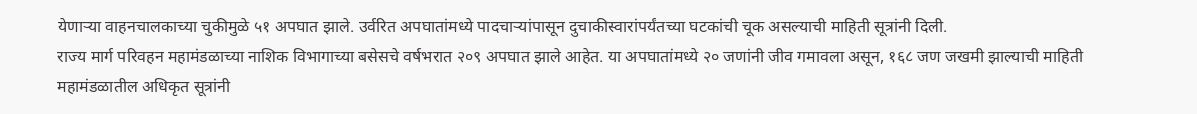येणाऱ्या वाहनचालकाच्या चुकीमुळे ५१ अपघात झाले. उर्वरित अपघातांमध्ये पादचाऱ्यांपासून दुचाकीस्वारांपर्यंतच्या घटकांची चूक असल्याची माहिती सूत्रांनी दिली.
राज्य मार्ग परिवहन महामंडळाच्या नाशिक विभागाच्या बसेसचे वर्षभरात २०९ अपघात झाले आहेत. या अपघातांमध्ये २० जणांनी जीव गमावला असून, १६८ जण जखमी झाल्याची माहिती महामंडळातील अधिकृत सूत्रांनी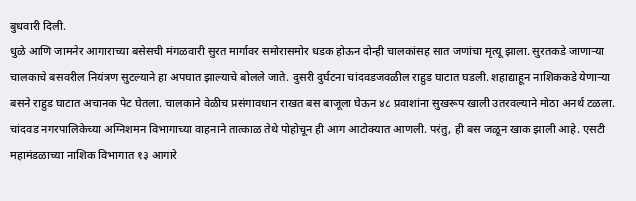बुधवारी दिली.
धुळे आणि जामनेर आगाराच्या बसेसची मंगळवारी सुरत मार्गावर समोरासमोर धडक होऊन दोन्ही चालकांसह सात जणांचा मृत्यू झाला. सुरतकडे जाणाऱ्या चालकाचे बसवरील नियंत्रण सुटल्याने हा अपघात झाल्याचे बोलले जाते. दुसरी दुर्घटना चांदवडजवळील राहुड घाटात घडली. शहाद्याहून नाशिककडे येणाऱ्या बसने राहुड घाटात अचानक पेट घेतला. चालकाने वेळीच प्रसंगावधान राखत बस बाजूला घेऊन ४८ प्रवाशांना सुखरूप खाली उतरवल्याने मोठा अनर्थ टळला. चांदवड नगरपालिकेच्या अग्निशमन विभागाच्या वाहनाने तात्काळ तेथे पोहोचून ही आग आटोक्यात आणली. परंतु, ही बस जळून खाक झाली आहे. एसटी महामंडळाच्या नाशिक विभागात १३ आगारे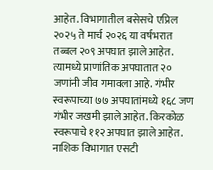आहेत. विभागातील बसेसचे एप्रिल २०२५ ते मार्च २०२६ या वर्षभरात तब्बल २०९ अपघात झाले आहेत. त्यामध्ये प्राणांतिक अपघातात २० जणांनी जीव गमावला आहे. गंभीर स्वरूपाच्या ७७ अपघातांमध्ये १६८ जण गंभीर जखमी झाले आहेत. किरकोळ स्वरूपाचे ११२ अपघात झाले आहेत.
नाशिक विभागात एसटी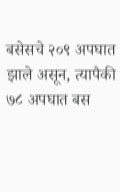बसेसचे २०९ अपघात झाले असून, त्यापैकी ७८ अपघात बस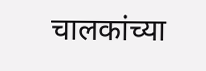चालकांच्या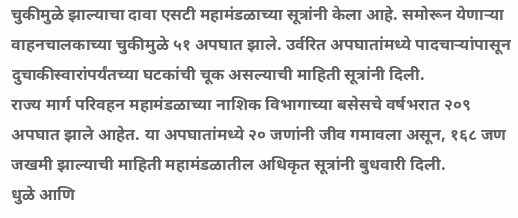चुकीमुळे झाल्याचा दावा एसटी महामंडळाच्या सूत्रांनी केला आहे. समोरून येणाऱ्या वाहनचालकाच्या चुकीमुळे ५१ अपघात झाले. उर्वरित अपघातांमध्ये पादचाऱ्यांपासून दुचाकीस्वारांपर्यंतच्या घटकांची चूक असल्याची माहिती सूत्रांनी दिली.
राज्य मार्ग परिवहन महामंडळाच्या नाशिक विभागाच्या बसेसचे वर्षभरात २०९ अपघात झाले आहेत. या अपघातांमध्ये २० जणांनी जीव गमावला असून, १६८ जण जखमी झाल्याची माहिती महामंडळातील अधिकृत सूत्रांनी बुधवारी दिली.
धुळे आणि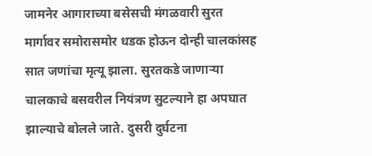जामनेर आगाराच्या बसेसची मंगळवारी सुरत मार्गावर समोरासमोर धडक होऊन दोन्ही चालकांसह सात जणांचा मृत्यू झाला. सुरतकडे जाणाऱ्या चालकाचे बसवरील नियंत्रण सुटल्याने हा अपघात झाल्याचे बोलले जाते. दुसरी दुर्घटना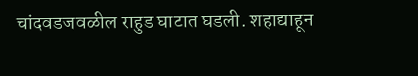चांदवडजवळील राहुड घाटात घडली. शहाद्याहून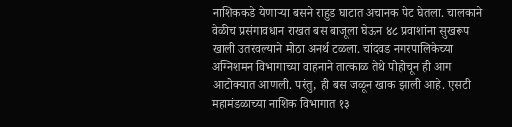नाशिककडे येणाऱ्या बसने राहुड घाटात अचानक पेट घेतला. चालकाने वेळीच प्रसंगावधान राखत बस बाजूला घेऊन ४८ प्रवाशांना सुखरूप खाली उतरवल्याने मोठा अनर्थ टळला. चांदवड नगरपालिकेच्या अग्निशमन विभागाच्या वाहनाने तात्काळ तेथे पोहोचून ही आग आटोक्यात आणली. परंतु, ही बस जळून खाक झाली आहे. एसटी महामंडळाच्या नाशिक विभागात १३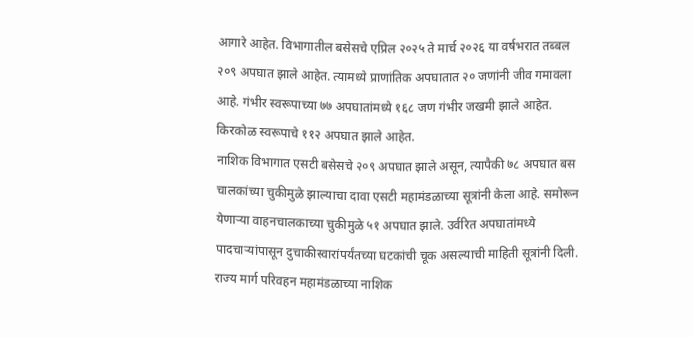आगारे आहेत. विभागातील बसेसचे एप्रिल २०२५ ते मार्च २०२६ या वर्षभरात तब्बल २०९ अपघात झाले आहेत. त्यामध्ये प्राणांतिक अपघातात २० जणांनी जीव गमावला आहे. गंभीर स्वरूपाच्या ७७ अपघातांमध्ये १६८ जण गंभीर जखमी झाले आहेत. किरकोळ स्वरूपाचे ११२ अपघात झाले आहेत.
नाशिक विभागात एसटी बसेसचे २०९ अपघात झाले असून, त्यापैकी ७८ अपघात बस चालकांच्या चुकीमुळे झाल्याचा दावा एसटी महामंडळाच्या सूत्रांनी केला आहे. समोरून येणाऱ्या वाहनचालकाच्या चुकीमुळे ५१ अपघात झाले. उर्वरित अपघातांमध्ये पादचाऱ्यांपासून दुचाकीस्वारांपर्यंतच्या घटकांची चूक असल्याची माहिती सूत्रांनी दिली.
राज्य मार्ग परिवहन महामंडळाच्या नाशिक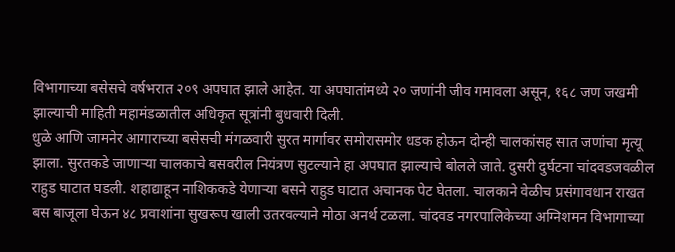विभागाच्या बसेसचे वर्षभरात २०९ अपघात झाले आहेत. या अपघातांमध्ये २० जणांनी जीव गमावला असून, १६८ जण जखमी झाल्याची माहिती महामंडळातील अधिकृत सूत्रांनी बुधवारी दिली.
धुळे आणि जामनेर आगाराच्या बसेसची मंगळवारी सुरत मार्गावर समोरासमोर धडक होऊन दोन्ही चालकांसह सात जणांचा मृत्यू झाला. सुरतकडे जाणाऱ्या चालकाचे बसवरील नियंत्रण सुटल्याने हा अपघात झाल्याचे बोलले जाते. दुसरी दुर्घटना चांदवडजवळील राहुड घाटात घडली. शहाद्याहून नाशिककडे येणाऱ्या बसने राहुड घाटात अचानक पेट घेतला. चालकाने वेळीच प्रसंगावधान राखत बस बाजूला घेऊन ४८ प्रवाशांना सुखरूप खाली उतरवल्याने मोठा अनर्थ टळला. चांदवड नगरपालिकेच्या अग्निशमन विभागाच्या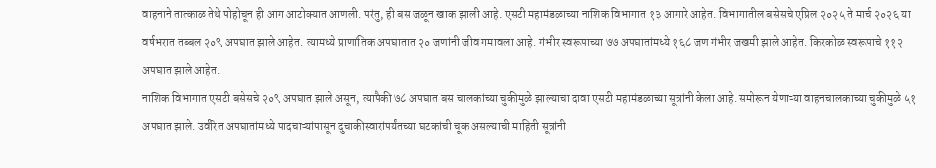वाहनाने तात्काळ तेथे पोहोचून ही आग आटोक्यात आणली. परंतु, ही बस जळून खाक झाली आहे. एसटी महामंडळाच्या नाशिक विभागात १३ आगारे आहेत. विभागातील बसेसचे एप्रिल २०२५ ते मार्च २०२६ या वर्षभरात तब्बल २०९ अपघात झाले आहेत. त्यामध्ये प्राणांतिक अपघातात २० जणांनी जीव गमावला आहे. गंभीर स्वरूपाच्या ७७ अपघातांमध्ये १६८ जण गंभीर जखमी झाले आहेत. किरकोळ स्वरूपाचे ११२ अपघात झाले आहेत.
नाशिक विभागात एसटी बसेसचे २०९ अपघात झाले असून, त्यापैकी ७८ अपघात बस चालकांच्या चुकीमुळे झाल्याचा दावा एसटी महामंडळाच्या सूत्रांनी केला आहे. समोरून येणाऱ्या वाहनचालकाच्या चुकीमुळे ५१ अपघात झाले. उर्वरित अपघातांमध्ये पादचाऱ्यांपासून दुचाकीस्वारांपर्यंतच्या घटकांची चूक असल्याची माहिती सूत्रांनी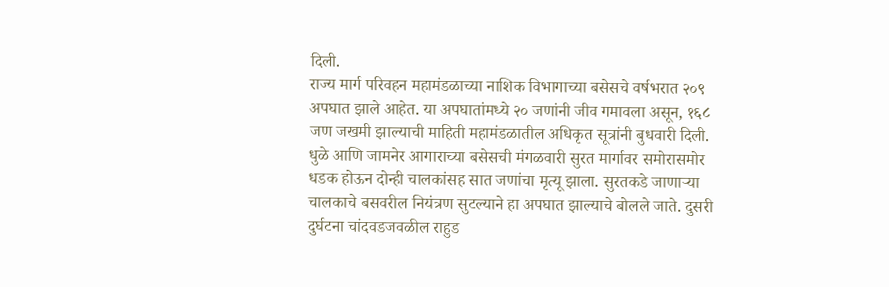दिली.
राज्य मार्ग परिवहन महामंडळाच्या नाशिक विभागाच्या बसेसचे वर्षभरात २०९ अपघात झाले आहेत. या अपघातांमध्ये २० जणांनी जीव गमावला असून, १६८ जण जखमी झाल्याची माहिती महामंडळातील अधिकृत सूत्रांनी बुधवारी दिली.
धुळे आणि जामनेर आगाराच्या बसेसची मंगळवारी सुरत मार्गावर समोरासमोर धडक होऊन दोन्ही चालकांसह सात जणांचा मृत्यू झाला. सुरतकडे जाणाऱ्या चालकाचे बसवरील नियंत्रण सुटल्याने हा अपघात झाल्याचे बोलले जाते. दुसरी दुर्घटना चांदवडजवळील राहुड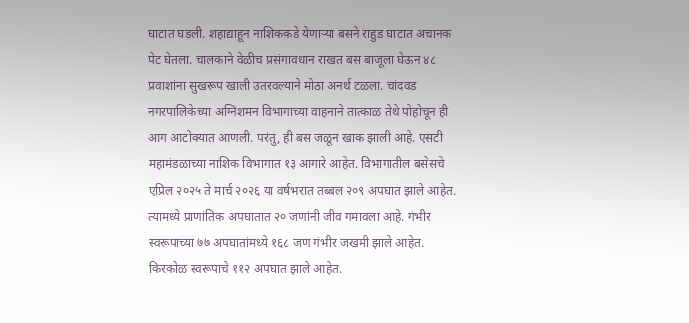घाटात घडली. शहाद्याहून नाशिककडे येणाऱ्या बसने राहुड घाटात अचानक पेट घेतला. चालकाने वेळीच प्रसंगावधान राखत बस बाजूला घेऊन ४८ प्रवाशांना सुखरूप खाली उतरवल्याने मोठा अनर्थ टळला. चांदवड नगरपालिकेच्या अग्निशमन विभागाच्या वाहनाने तात्काळ तेथे पोहोचून ही आग आटोक्यात आणली. परंतु, ही बस जळून खाक झाली आहे. एसटी महामंडळाच्या नाशिक विभागात १३ आगारे आहेत. विभागातील बसेसचे एप्रिल २०२५ ते मार्च २०२६ या वर्षभरात तब्बल २०९ अपघात झाले आहेत. त्यामध्ये प्राणांतिक अपघातात २० जणांनी जीव गमावला आहे. गंभीर स्वरूपाच्या ७७ अपघातांमध्ये १६८ जण गंभीर जखमी झाले आहेत. किरकोळ स्वरूपाचे ११२ अपघात झाले आहेत.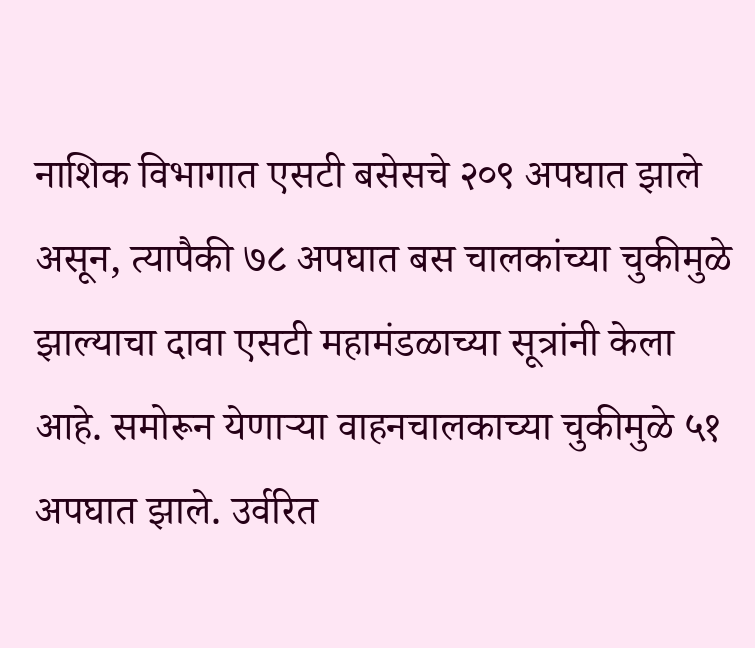नाशिक विभागात एसटी बसेसचे २०९ अपघात झाले असून, त्यापैकी ७८ अपघात बस चालकांच्या चुकीमुळे झाल्याचा दावा एसटी महामंडळाच्या सूत्रांनी केला आहे. समोरून येणाऱ्या वाहनचालकाच्या चुकीमुळे ५१ अपघात झाले. उर्वरित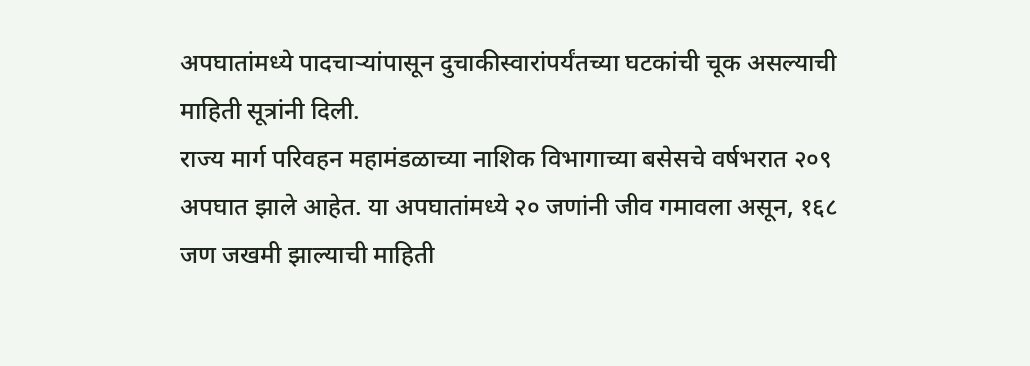अपघातांमध्ये पादचाऱ्यांपासून दुचाकीस्वारांपर्यंतच्या घटकांची चूक असल्याची माहिती सूत्रांनी दिली.
राज्य मार्ग परिवहन महामंडळाच्या नाशिक विभागाच्या बसेसचे वर्षभरात २०९ अपघात झाले आहेत. या अपघातांमध्ये २० जणांनी जीव गमावला असून, १६८ जण जखमी झाल्याची माहिती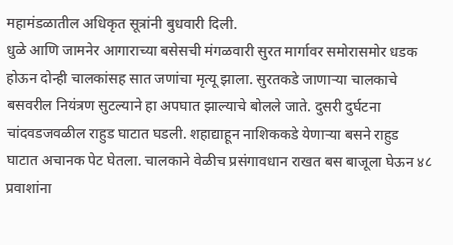महामंडळातील अधिकृत सूत्रांनी बुधवारी दिली.
धुळे आणि जामनेर आगाराच्या बसेसची मंगळवारी सुरत मार्गावर समोरासमोर धडक होऊन दोन्ही चालकांसह सात जणांचा मृत्यू झाला. सुरतकडे जाणाऱ्या चालकाचे बसवरील नियंत्रण सुटल्याने हा अपघात झाल्याचे बोलले जाते. दुसरी दुर्घटना चांदवडजवळील राहुड घाटात घडली. शहाद्याहून नाशिककडे येणाऱ्या बसने राहुड घाटात अचानक पेट घेतला. चालकाने वेळीच प्रसंगावधान राखत बस बाजूला घेऊन ४८ प्रवाशांना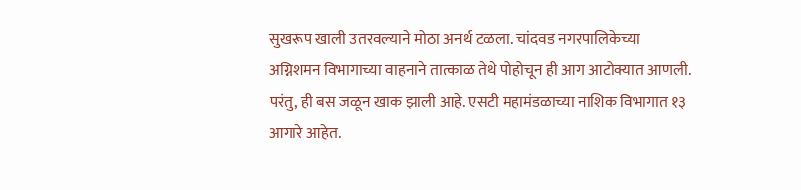सुखरूप खाली उतरवल्याने मोठा अनर्थ टळला. चांदवड नगरपालिकेच्या अग्निशमन विभागाच्या वाहनाने तात्काळ तेथे पोहोचून ही आग आटोक्यात आणली. परंतु, ही बस जळून खाक झाली आहे. एसटी महामंडळाच्या नाशिक विभागात १३ आगारे आहेत.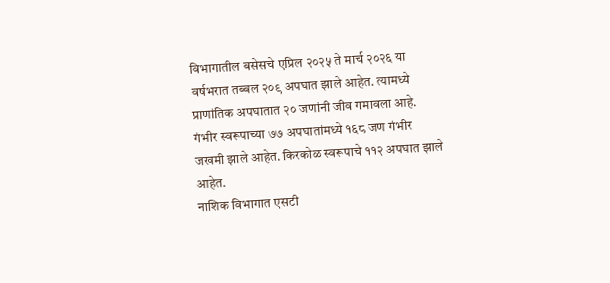विभागातील बसेसचे एप्रिल २०२५ ते मार्च २०२६ या वर्षभरात तब्बल २०९ अपघात झाले आहेत. त्यामध्ये प्राणांतिक अपघातात २० जणांनी जीव गमावला आहे. गंभीर स्वरूपाच्या ७७ अपघातांमध्ये १६८ जण गंभीर जखमी झाले आहेत. किरकोळ स्वरूपाचे ११२ अपघात झाले आहेत.
नाशिक विभागात एसटी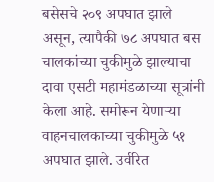बसेसचे २०९ अपघात झाले असून, त्यापैकी ७८ अपघात बस चालकांच्या चुकीमुळे झाल्याचा दावा एसटी महामंडळाच्या सूत्रांनी केला आहे. समोरून येणाऱ्या वाहनचालकाच्या चुकीमुळे ५१ अपघात झाले. उर्वरित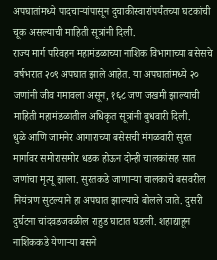अपघातांमध्ये पादचाऱ्यांपासून दुचाकीस्वारांपर्यंतच्या घटकांची चूक असल्याची माहिती सूत्रांनी दिली.
राज्य मार्ग परिवहन महामंडळाच्या नाशिक विभागाच्या बसेसचे वर्षभरात २०९ अपघात झाले आहेत. या अपघातांमध्ये २० जणांनी जीव गमावला असून, १६८ जण जखमी झाल्याची माहिती महामंडळातील अधिकृत सूत्रांनी बुधवारी दिली.
धुळे आणि जामनेर आगाराच्या बसेसची मंगळवारी सुरत मार्गावर समोरासमोर धडक होऊन दोन्ही चालकांसह सात जणांचा मृत्यू झाला. सुरतकडे जाणाऱ्या चालकाचे बसवरील नियंत्रण सुटल्याने हा अपघात झाल्याचे बोलले जाते. दुसरी दुर्घटना चांदवडजवळील राहुड घाटात घडली. शहाद्याहून नाशिककडे येणाऱ्या बसने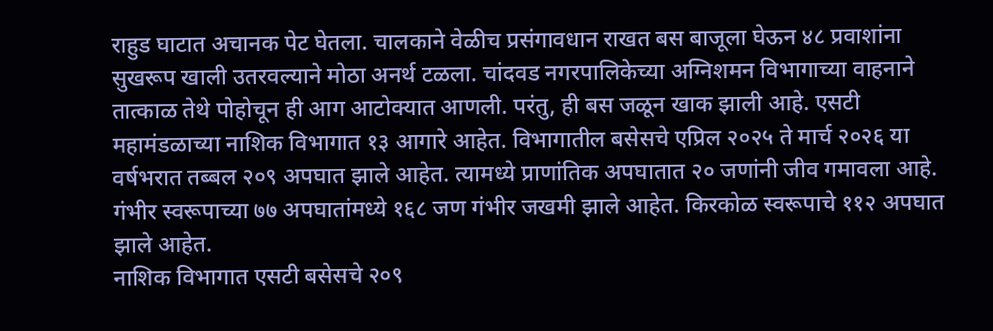राहुड घाटात अचानक पेट घेतला. चालकाने वेळीच प्रसंगावधान राखत बस बाजूला घेऊन ४८ प्रवाशांना सुखरूप खाली उतरवल्याने मोठा अनर्थ टळला. चांदवड नगरपालिकेच्या अग्निशमन विभागाच्या वाहनाने तात्काळ तेथे पोहोचून ही आग आटोक्यात आणली. परंतु, ही बस जळून खाक झाली आहे. एसटी महामंडळाच्या नाशिक विभागात १३ आगारे आहेत. विभागातील बसेसचे एप्रिल २०२५ ते मार्च २०२६ या वर्षभरात तब्बल २०९ अपघात झाले आहेत. त्यामध्ये प्राणांतिक अपघातात २० जणांनी जीव गमावला आहे. गंभीर स्वरूपाच्या ७७ अपघातांमध्ये १६८ जण गंभीर जखमी झाले आहेत. किरकोळ स्वरूपाचे ११२ अपघात झाले आहेत.
नाशिक विभागात एसटी बसेसचे २०९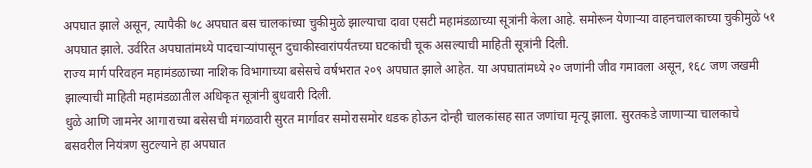अपघात झाले असून, त्यापैकी ७८ अपघात बस चालकांच्या चुकीमुळे झाल्याचा दावा एसटी महामंडळाच्या सूत्रांनी केला आहे. समोरून येणाऱ्या वाहनचालकाच्या चुकीमुळे ५१ अपघात झाले. उर्वरित अपघातांमध्ये पादचाऱ्यांपासून दुचाकीस्वारांपर्यंतच्या घटकांची चूक असल्याची माहिती सूत्रांनी दिली.
राज्य मार्ग परिवहन महामंडळाच्या नाशिक विभागाच्या बसेसचे वर्षभरात २०९ अपघात झाले आहेत. या अपघातांमध्ये २० जणांनी जीव गमावला असून, १६८ जण जखमी झाल्याची माहिती महामंडळातील अधिकृत सूत्रांनी बुधवारी दिली.
धुळे आणि जामनेर आगाराच्या बसेसची मंगळवारी सुरत मार्गावर समोरासमोर धडक होऊन दोन्ही चालकांसह सात जणांचा मृत्यू झाला. सुरतकडे जाणाऱ्या चालकाचे बसवरील नियंत्रण सुटल्याने हा अपघात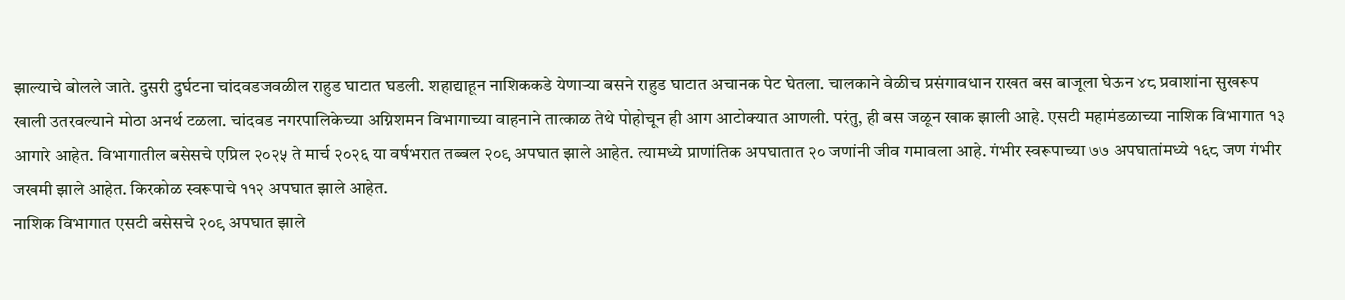झाल्याचे बोलले जाते. दुसरी दुर्घटना चांदवडजवळील राहुड घाटात घडली. शहाद्याहून नाशिककडे येणाऱ्या बसने राहुड घाटात अचानक पेट घेतला. चालकाने वेळीच प्रसंगावधान राखत बस बाजूला घेऊन ४८ प्रवाशांना सुखरूप खाली उतरवल्याने मोठा अनर्थ टळला. चांदवड नगरपालिकेच्या अग्निशमन विभागाच्या वाहनाने तात्काळ तेथे पोहोचून ही आग आटोक्यात आणली. परंतु, ही बस जळून खाक झाली आहे. एसटी महामंडळाच्या नाशिक विभागात १३ आगारे आहेत. विभागातील बसेसचे एप्रिल २०२५ ते मार्च २०२६ या वर्षभरात तब्बल २०९ अपघात झाले आहेत. त्यामध्ये प्राणांतिक अपघातात २० जणांनी जीव गमावला आहे. गंभीर स्वरूपाच्या ७७ अपघातांमध्ये १६८ जण गंभीर जखमी झाले आहेत. किरकोळ स्वरूपाचे ११२ अपघात झाले आहेत.
नाशिक विभागात एसटी बसेसचे २०९ अपघात झाले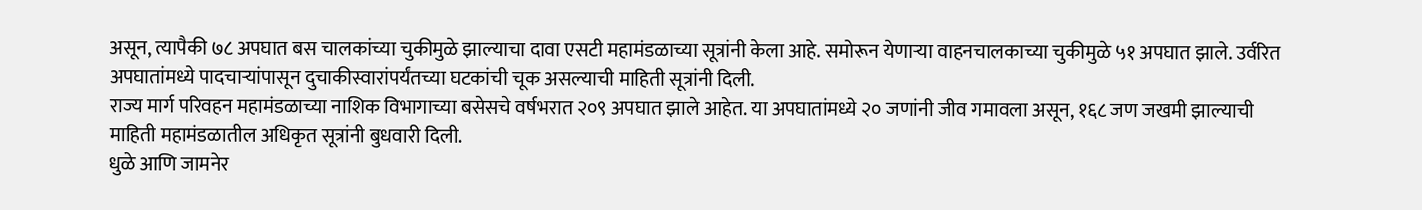असून, त्यापैकी ७८ अपघात बस चालकांच्या चुकीमुळे झाल्याचा दावा एसटी महामंडळाच्या सूत्रांनी केला आहे. समोरून येणाऱ्या वाहनचालकाच्या चुकीमुळे ५१ अपघात झाले. उर्वरित अपघातांमध्ये पादचाऱ्यांपासून दुचाकीस्वारांपर्यंतच्या घटकांची चूक असल्याची माहिती सूत्रांनी दिली.
राज्य मार्ग परिवहन महामंडळाच्या नाशिक विभागाच्या बसेसचे वर्षभरात २०९ अपघात झाले आहेत. या अपघातांमध्ये २० जणांनी जीव गमावला असून, १६८ जण जखमी झाल्याची माहिती महामंडळातील अधिकृत सूत्रांनी बुधवारी दिली.
धुळे आणि जामनेर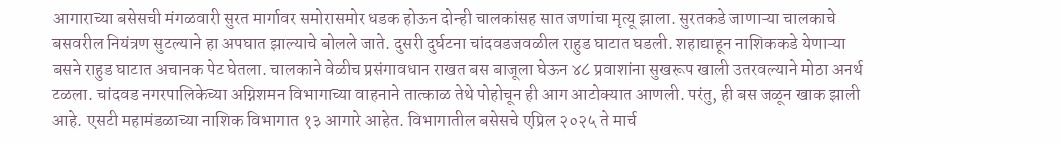आगाराच्या बसेसची मंगळवारी सुरत मार्गावर समोरासमोर धडक होऊन दोन्ही चालकांसह सात जणांचा मृत्यू झाला. सुरतकडे जाणाऱ्या चालकाचे बसवरील नियंत्रण सुटल्याने हा अपघात झाल्याचे बोलले जाते. दुसरी दुर्घटना चांदवडजवळील राहुड घाटात घडली. शहाद्याहून नाशिककडे येणाऱ्या बसने राहुड घाटात अचानक पेट घेतला. चालकाने वेळीच प्रसंगावधान राखत बस बाजूला घेऊन ४८ प्रवाशांना सुखरूप खाली उतरवल्याने मोठा अनर्थ टळला. चांदवड नगरपालिकेच्या अग्निशमन विभागाच्या वाहनाने तात्काळ तेथे पोहोचून ही आग आटोक्यात आणली. परंतु, ही बस जळून खाक झाली आहे. एसटी महामंडळाच्या नाशिक विभागात १३ आगारे आहेत. विभागातील बसेसचे एप्रिल २०२५ ते मार्च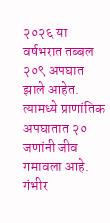२०२६ या वर्षभरात तब्बल २०९ अपघात झाले आहेत. त्यामध्ये प्राणांतिक अपघातात २० जणांनी जीव गमावला आहे. गंभीर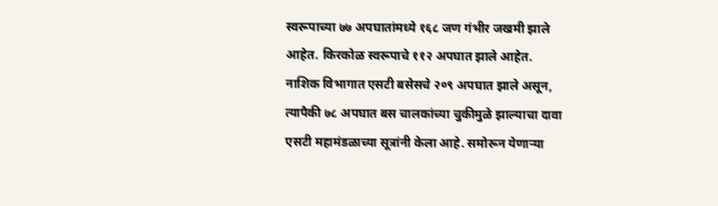स्वरूपाच्या ७७ अपघातांमध्ये १६८ जण गंभीर जखमी झाले आहेत. किरकोळ स्वरूपाचे ११२ अपघात झाले आहेत.
नाशिक विभागात एसटी बसेसचे २०९ अपघात झाले असून, त्यापैकी ७८ अपघात बस चालकांच्या चुकीमुळे झाल्याचा दावा एसटी महामंडळाच्या सूत्रांनी केला आहे. समोरून येणाऱ्या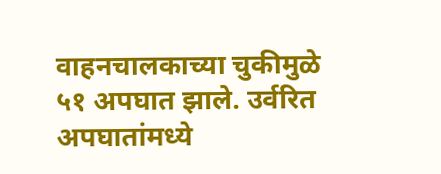वाहनचालकाच्या चुकीमुळे ५१ अपघात झाले. उर्वरित अपघातांमध्ये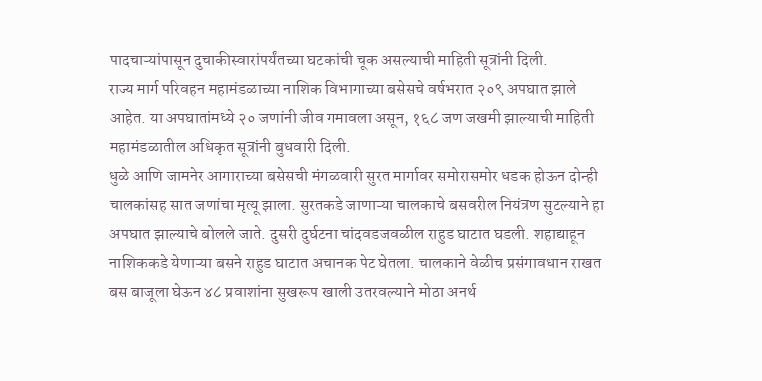पादचाऱ्यांपासून दुचाकीस्वारांपर्यंतच्या घटकांची चूक असल्याची माहिती सूत्रांनी दिली.
राज्य मार्ग परिवहन महामंडळाच्या नाशिक विभागाच्या बसेसचे वर्षभरात २०९ अपघात झाले आहेत. या अपघातांमध्ये २० जणांनी जीव गमावला असून, १६८ जण जखमी झाल्याची माहिती महामंडळातील अधिकृत सूत्रांनी बुधवारी दिली.
धुळे आणि जामनेर आगाराच्या बसेसची मंगळवारी सुरत मार्गावर समोरासमोर धडक होऊन दोन्ही चालकांसह सात जणांचा मृत्यू झाला. सुरतकडे जाणाऱ्या चालकाचे बसवरील नियंत्रण सुटल्याने हा अपघात झाल्याचे बोलले जाते. दुसरी दुर्घटना चांदवडजवळील राहुड घाटात घडली. शहाद्याहून नाशिककडे येणाऱ्या बसने राहुड घाटात अचानक पेट घेतला. चालकाने वेळीच प्रसंगावधान राखत बस बाजूला घेऊन ४८ प्रवाशांना सुखरूप खाली उतरवल्याने मोठा अनर्थ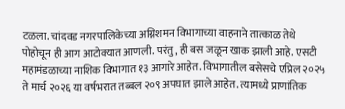टळला. चांदवड नगरपालिकेच्या अग्निशमन विभागाच्या वाहनाने तात्काळ तेथे पोहोचून ही आग आटोक्यात आणली. परंतु, ही बस जळून खाक झाली आहे. एसटी महामंडळाच्या नाशिक विभागात १३ आगारे आहेत. विभागातील बसेसचे एप्रिल २०२५ ते मार्च २०२६ या वर्षभरात तब्बल २०९ अपघात झाले आहेत. त्यामध्ये प्राणांतिक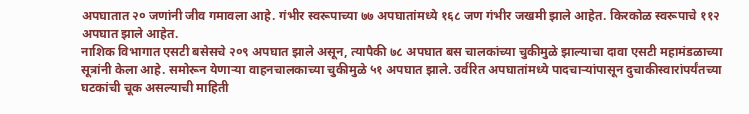अपघातात २० जणांनी जीव गमावला आहे. गंभीर स्वरूपाच्या ७७ अपघातांमध्ये १६८ जण गंभीर जखमी झाले आहेत. किरकोळ स्वरूपाचे ११२ अपघात झाले आहेत.
नाशिक विभागात एसटी बसेसचे २०९ अपघात झाले असून, त्यापैकी ७८ अपघात बस चालकांच्या चुकीमुळे झाल्याचा दावा एसटी महामंडळाच्या सूत्रांनी केला आहे. समोरून येणाऱ्या वाहनचालकाच्या चुकीमुळे ५१ अपघात झाले. उर्वरित अपघातांमध्ये पादचाऱ्यांपासून दुचाकीस्वारांपर्यंतच्या घटकांची चूक असल्याची माहिती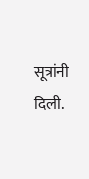सूत्रांनी दिली.